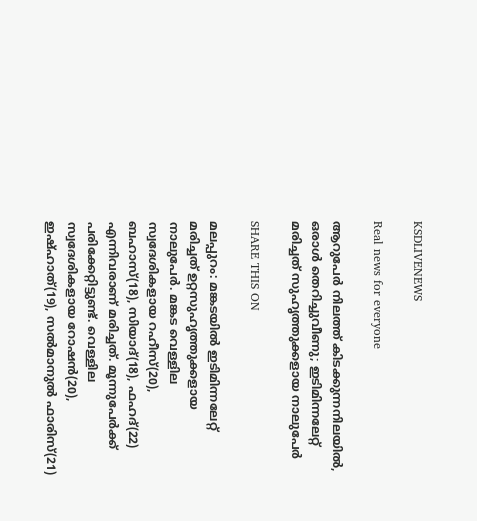KSDLIVENEWS

Real news for everyone

ആറുപേർ നിലത്ത് കിടക്കുന്നനിലയിൽ, ഒരാൾ തെറിച്ചുവീണു; ഇടിമിന്നലേറ്റ് മരിച്ചത് സുഹൃത്തുക്കളായ നാലുപേർ

SHARE THIS ON

മലപ്പുറം: മങ്കടയിൽ ഇടിമിന്നലേറ്റ് മരിച്ചത് ഉറ്റസുഹൃത്തുക്കളായ നാലുപേർ. മങ്കട വെള്ളില സ്വദേശികളായ റഹീസ്(20), ബഹാസ്(18), സിയാദ്(18), ഫഹദ്(22) എന്നിവരാണ് മരിച്ചത്. മൂന്നുപേർക്ക് പരിക്കേറ്റിട്ടുണ്ട്. വെള്ളില സ്വദേശികളായ റോഷൻ(20), ഇഷ്ഹാത്(19), സൽമാനുൽ ഫാരിസ്(21)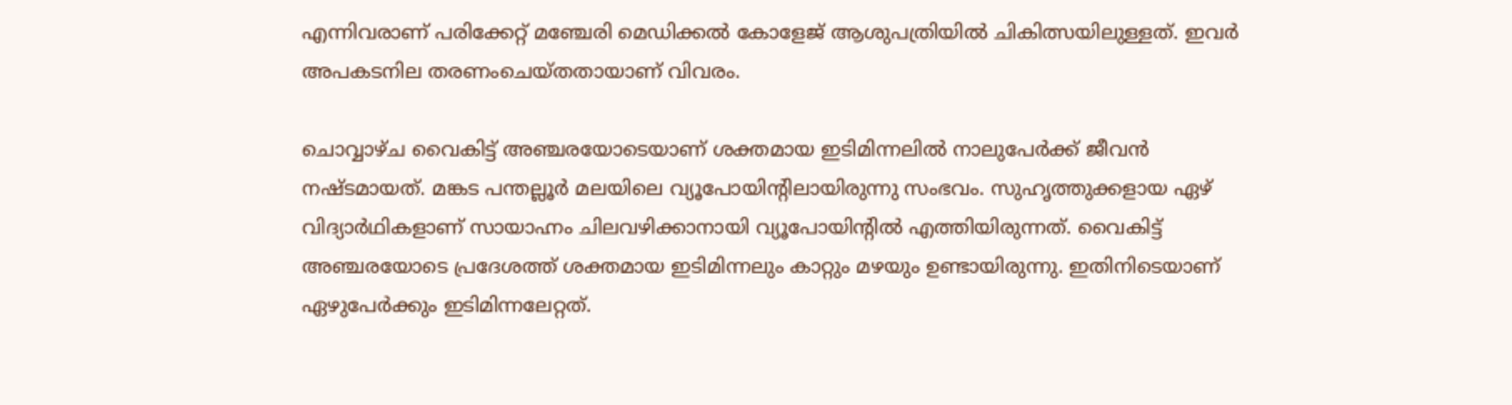എന്നിവരാണ് പരിക്കേറ്റ് മഞ്ചേരി മെഡിക്കൽ കോളേജ് ആശുപത്രിയിൽ ചികിത്സയിലുള്ളത്. ഇവർ അപകടനില തരണംചെയ്തതായാണ് വിവരം.

ചൊവ്വാഴ്ച വൈകിട്ട് അഞ്ചരയോടെയാണ് ശക്തമായ ഇടിമിന്നലിൽ നാലുപേർക്ക് ജീവൻ നഷ്ടമായത്. മങ്കട പന്തല്ലൂർ മലയിലെ വ്യൂപോയിന്റിലായിരുന്നു സംഭവം. സുഹൃത്തുക്കളായ ഏഴ് വിദ്യാർഥികളാണ് സായാഹ്നം ചിലവഴിക്കാനായി വ്യൂപോയിന്റിൽ എത്തിയിരുന്നത്. വൈകിട്ട് അഞ്ചരയോടെ പ്രദേശത്ത് ശക്തമായ ഇടിമിന്നലും കാറ്റും മഴയും ഉണ്ടായിരുന്നു. ഇതിനിടെയാണ് ഏഴുപേർക്കും ഇടിമിന്നലേറ്റത്.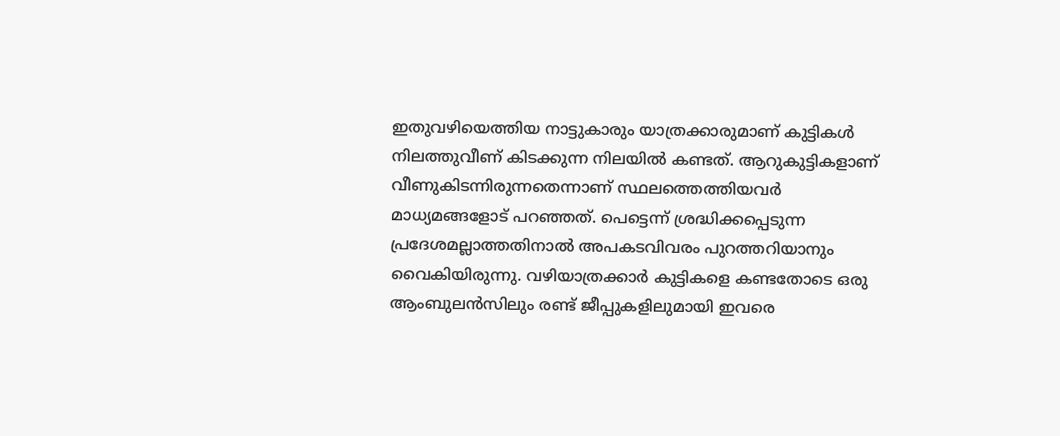ഇതുവഴിയെത്തിയ നാട്ടുകാരും യാത്രക്കാരുമാണ് കുട്ടികൾ നിലത്തുവീണ് കിടക്കുന്ന നിലയിൽ കണ്ടത്. ആറുകുട്ടികളാണ് വീണുകിടന്നിരുന്നതെന്നാണ് സ്ഥലത്തെത്തിയവർ മാധ്യമങ്ങളോട് പറഞ്ഞത്. പെട്ടെന്ന് ശ്രദ്ധിക്കപ്പെടുന്ന പ്രദേശമല്ലാത്തതിനാൽ അപകടവിവരം പുറത്തറിയാനും വൈകിയിരുന്നു. വഴിയാത്രക്കാർ കുട്ടികളെ കണ്ടതോടെ ഒരു ആംബുലൻസിലും രണ്ട് ജീപ്പുകളിലുമായി ഇവരെ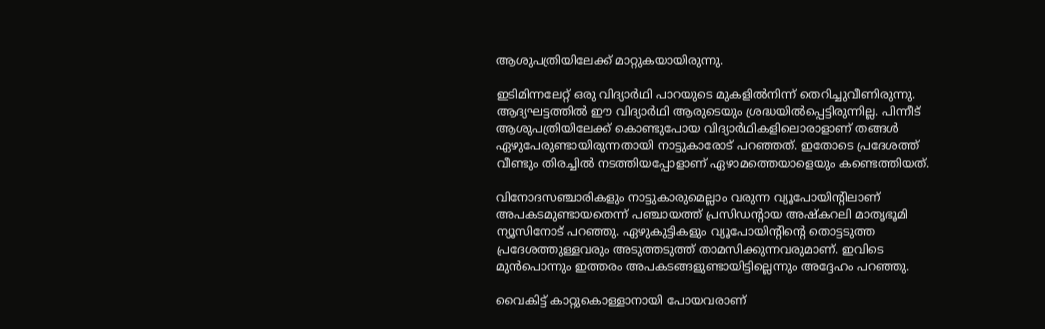ആശുപത്രിയിലേക്ക് മാറ്റുകയായിരുന്നു.

ഇടിമിന്നലേറ്റ് ഒരു വിദ്യാർഥി പാറയുടെ മുകളിൽനിന്ന് തെറിച്ചുവീണിരുന്നു. ആദ്യഘട്ടത്തിൽ ഈ വിദ്യാർഥി ആരുടെയും ശ്രദ്ധയിൽപ്പെട്ടിരുന്നില്ല. പിന്നീട് ആശുപത്രിയിലേക്ക് കൊണ്ടുപോയ വിദ്യാർഥികളിലൊരാളാണ് തങ്ങൾ ഏഴുപേരുണ്ടായിരുന്നതായി നാട്ടുകാരോട് പറഞ്ഞത്. ഇതോടെ പ്രദേശത്ത് വീണ്ടും തിരച്ചിൽ നടത്തിയപ്പോളാണ് ഏഴാമത്തെയാളെയും കണ്ടെത്തിയത്.

വിനോദസഞ്ചാരികളും നാട്ടുകാരുമെല്ലാം വരുന്ന വ്യൂപോയിന്റിലാണ് അപകടമുണ്ടായതെന്ന് പഞ്ചായത്ത് പ്രസിഡന്റായ അഷ്‌കറലി മാതൃഭൂമി ന്യൂസിനോട് പറഞ്ഞു. ഏഴുകുട്ടികളും വ്യൂപോയിന്റിന്റെ തൊട്ടടുത്ത പ്രദേശത്തുള്ളവരും അടുത്തടുത്ത് താമസിക്കുന്നവരുമാണ്. ഇവിടെ മുൻപൊന്നും ഇത്തരം അപകടങ്ങളുണ്ടായിട്ടില്ലെന്നും അദ്ദേഹം പറഞ്ഞു.

വൈകിട്ട് കാറ്റുകൊള്ളാനായി പോയവരാണ്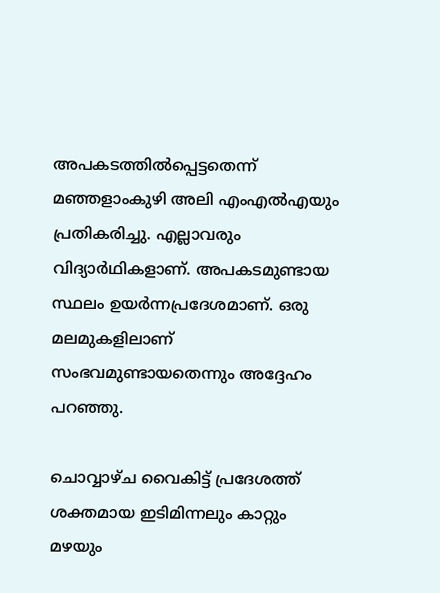അപകടത്തിൽപ്പെട്ടതെന്ന് മഞ്ഞളാംകുഴി അലി എംഎൽഎയും പ്രതികരിച്ചു. എല്ലാവരും വിദ്യാർഥികളാണ്. അപകടമുണ്ടായ സ്ഥലം ഉയർന്നപ്രദേശമാണ്. ഒരു മലമുകളിലാണ് സംഭവമുണ്ടായതെന്നും അദ്ദേഹം പറഞ്ഞു.

ചൊവ്വാഴ്ച വൈകിട്ട് പ്രദേശത്ത് ശക്തമായ ഇടിമിന്നലും കാറ്റും മഴയും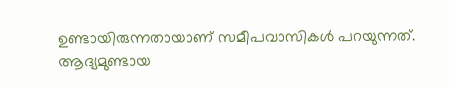ഉണ്ടായിരുന്നതായാണ് സമീപവാസികൾ പറയുന്നത്. ആദ്യമുണ്ടായ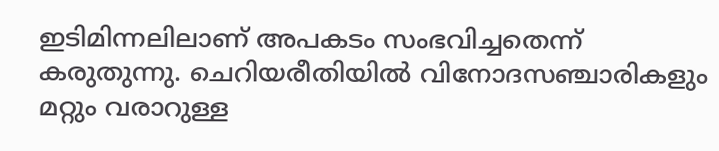ഇടിമിന്നലിലാണ് അപകടം സംഭവിച്ചതെന്ന് കരുതുന്നു. ചെറിയരീതിയിൽ വിനോദസഞ്ചാരികളും മറ്റും വരാറുള്ള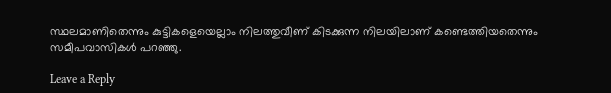സ്ഥലമാണിതെന്നും കുട്ടികളെയെല്ലാം നിലത്തുവീണ് കിടക്കുന്ന നിലയിലാണ് കണ്ടെത്തിയതെന്നും സമീപവാസികൾ പറഞ്ഞു.

Leave a Reply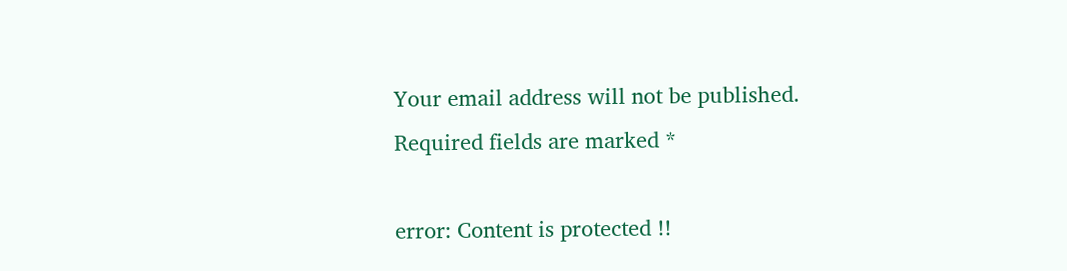Your email address will not be published. Required fields are marked *

error: Content is protected !!